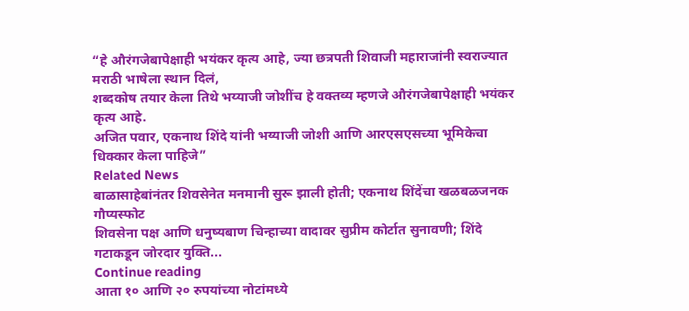“हे औरंगजेबापेक्षाही भयंकर कृत्य आहे, ज्या छत्रपती शिवाजी महाराजांनी स्वराज्यात मराठी भाषेला स्थान दिलं,
शब्दकोष तयार केला तिथे भय्याजी जोशींच हे वक्तव्य म्हणजे औरंगजेबापेक्षाही भयंकर कृत्य आहे.
अजित पवार, एकनाथ शिंदे यांनी भय्याजी जोशी आणि आरएसएसच्या भूमिकेचा धिक्कार केला पाहिजे”
Related News
बाळासाहेबांनंतर शिवसेनेत मनमानी सुरू झाली होती; एकनाथ शिंदेंचा खळबळजनक गौप्यस्फोट
शिवसेना पक्ष आणि धनुष्यबाण चिन्हाच्या वादावर सुप्रीम कोर्टात सुनावणी; शिंदे गटाकडून जोरदार युक्ति...
Continue reading
आता १० आणि २० रुपयांच्या नोटांमध्ये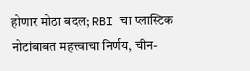होणार मोठा बदल; RBI चा प्लास्टिक नोटांबाबत महत्त्वाचा निर्णय, चीन-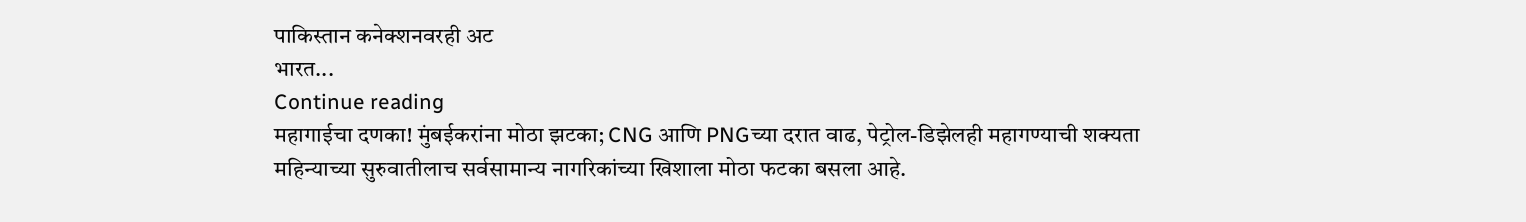पाकिस्तान कनेक्शनवरही अट
भारत...
Continue reading
महागाईचा दणका! मुंबईकरांना मोठा झटका; CNG आणि PNGच्या दरात वाढ, पेट्रोल-डिझेलही महागण्याची शक्यता
महिन्याच्या सुरुवातीलाच सर्वसामान्य नागरिकांच्या खिशाला मोठा फटका बसला आहे.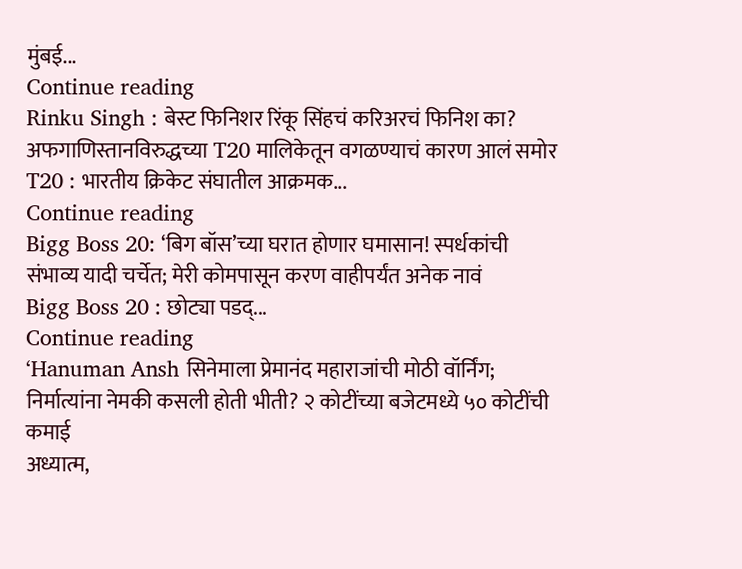मुंबई...
Continue reading
Rinku Singh : बेस्ट फिनिशर रिंकू सिंहचं करिअरचं फिनिश का? अफगाणिस्तानविरुद्धच्या T20 मालिकेतून वगळण्याचं कारण आलं समोर
T20 : भारतीय क्रिकेट संघातील आक्रमक...
Continue reading
Bigg Boss 20: ‘बिग बॉस’च्या घरात होणार घमासान! स्पर्धकांची संभाव्य यादी चर्चेत; मेरी कोमपासून करण वाहीपर्यंत अनेक नावं
Bigg Boss 20 : छोट्या पडद्...
Continue reading
‘Hanuman Ansh सिनेमाला प्रेमानंद महाराजांची मोठी वॉर्निंग; निर्मात्यांना नेमकी कसली होती भीती? २ कोटींच्या बजेटमध्ये ५० कोटींची कमाई
अध्यात्म,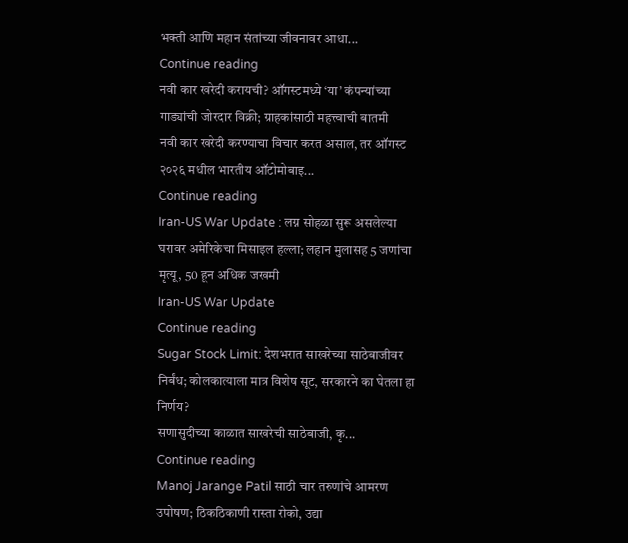भक्ती आणि महान संतांच्या जीवनावर आधा...
Continue reading
नवी कार खरेदी करायची? ऑगस्टमध्ये ‘या’ कंपन्यांच्या गाड्यांची जोरदार विक्री; ग्राहकांसाठी महत्त्वाची बातमी
नवी कार खरेदी करण्याचा विचार करत असाल, तर ऑगस्ट २०२६ मधील भारतीय ऑटोमोबाइ...
Continue reading
Iran-US War Update : लग्न सोहळा सुरू असलेल्या घरावर अमेरिकेचा मिसाइल हल्ला; लहान मुलासह 5 जणांचा मृत्यू, 50 हून अधिक जखमी
Iran-US War Update
Continue reading
Sugar Stock Limit: देशभरात साखरेच्या साठेबाजीवर निर्बंध; कोलकात्याला मात्र विशेष सूट, सरकारने का घेतला हा निर्णय?
सणासुदीच्या काळात साखरेची साठेबाजी, कृ...
Continue reading
Manoj Jarange Patil साठी चार तरुणांचे आमरण उपोषण; ठिकठिकाणी रास्ता रोको, उद्या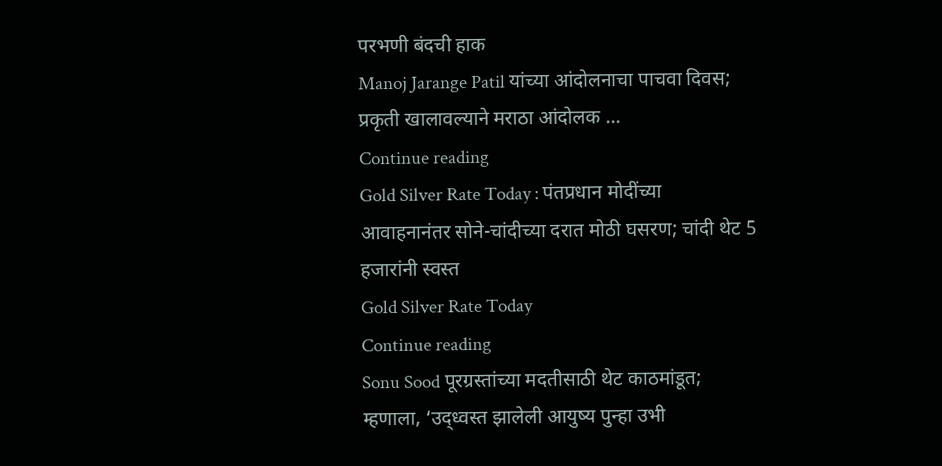परभणी बंदची हाक
Manoj Jarange Patil यांच्या आंदोलनाचा पाचवा दिवस; प्रकृती खालावल्याने मराठा आंदोलक ...
Continue reading
Gold Silver Rate Today : पंतप्रधान मोदींच्या आवाहनानंतर सोने-चांदीच्या दरात मोठी घसरण; चांदी थेट 5 हजारांनी स्वस्त
Gold Silver Rate Today
Continue reading
Sonu Sood पूरग्रस्तांच्या मदतीसाठी थेट काठमांडूत; म्हणाला, ‘उद्ध्वस्त झालेली आयुष्य पुन्हा उभी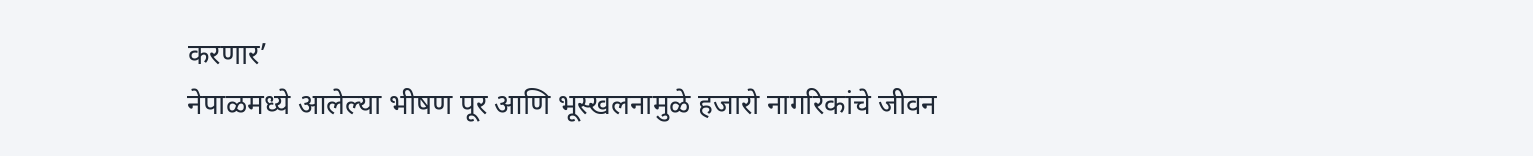करणार’
नेपाळमध्ये आलेल्या भीषण पूर आणि भूस्खलनामुळे हजारो नागरिकांचे जीवन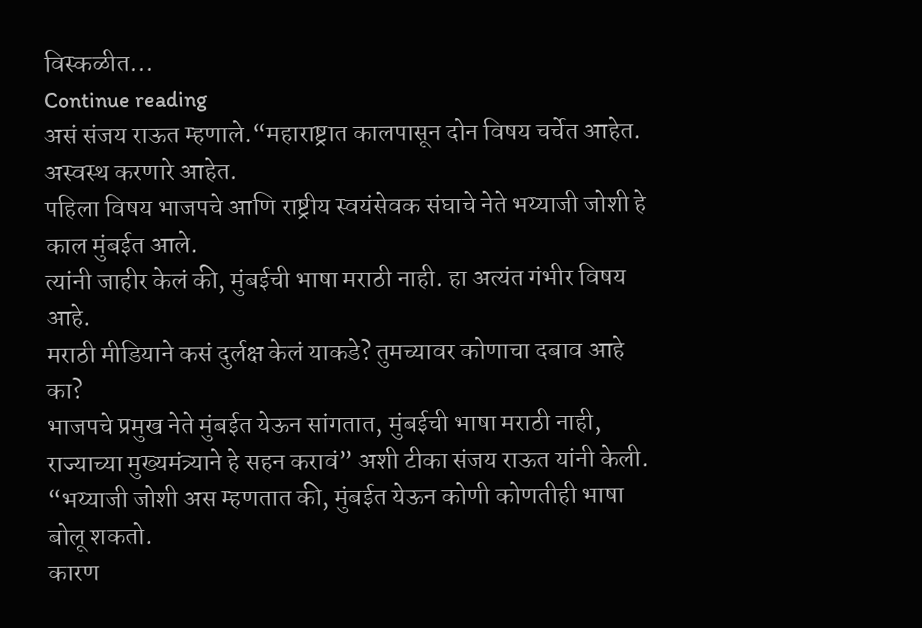विस्कळीत...
Continue reading
असं संजय राऊत म्हणाले.“महाराष्ट्रात कालपासून दोन विषय चर्चेत आहेत. अस्वस्थ करणारे आहेत.
पहिला विषय भाजपचे आणि राष्ट्रीय स्वयंसेवक संघाचे नेते भय्याजी जोशी हे काल मुंबईत आले.
त्यांनी जाहीर केलं की, मुंबईची भाषा मराठी नाही. हा अत्यंत गंभीर विषय आहे.
मराठी मीडियाने कसं दुर्लक्ष केलं याकडे? तुमच्यावर कोणाचा दबाव आहे का?
भाजपचे प्रमुख नेते मुंबईत येऊन सांगतात, मुंबईची भाषा मराठी नाही,
राज्याच्या मुख्यमंत्र्याने हे सहन करावं” अशी टीका संजय राऊत यांनी केली.
“भय्याजी जोशी अस म्हणतात की, मुंबईत येऊन कोणी कोणतीही भाषा बोलू शकतो.
कारण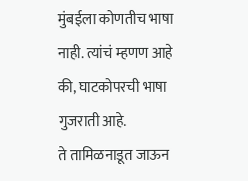मुंबईला कोणतीच भाषा नाही. त्यांचं म्हणण आहे की, घाटकोपरची भाषा गुजराती आहे.
ते तामिळनाडूत जाऊन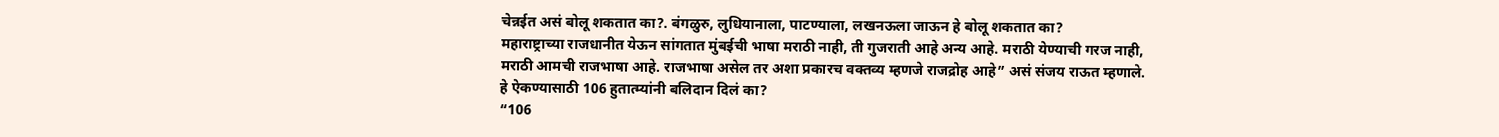चेन्नईत असं बोलू शकतात का?. बंगळुरु, लुधियानाला, पाटण्याला, लखनऊला जाऊन हे बोलू शकतात का?
महाराष्ट्राच्या राजधानीत येऊन सांगतात मुंबईची भाषा मराठी नाही, ती गुजराती आहे अन्य आहे. मराठी येण्याची गरज नाही,
मराठी आमची राजभाषा आहे. राजभाषा असेल तर अशा प्रकारच वक्तव्य म्हणजे राजद्रोह आहे” असं संजय राऊत म्हणाले.
हे ऐकण्यासाठी 106 हुतात्म्यांनी बलिदान दिलं का?
“106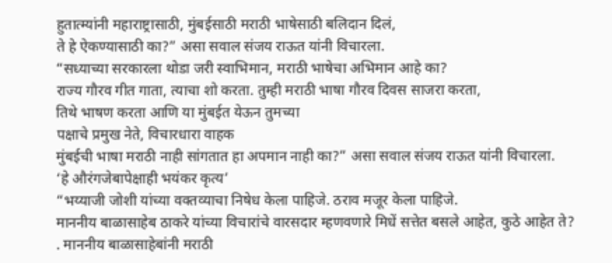हुतात्म्यांनी महाराष्ट्रासाठी, मुंबईसाठी मराठी भाषेसाठी बलिदान दिलं,
ते हे ऐकण्यासाठी का?” असा सवाल संजय राऊत यांनी विचारला.
“सध्याच्या सरकारला थोडा जरी स्वाभिमान, मराठी भाषेचा अभिमान आहे का?
राज्य गौरव गीत गाता, त्याचा शो करता. तुम्ही मराठी भाषा गौरव दिवस साजरा करता,
तिथे भाषण करता आणि या मुंबईत येऊन तुमच्या
पक्षाचे प्रमुख नेते, विचारधारा वाहक
मुंबईची भाषा मराठी नाही सांगतात हा अपमान नाही का?” असा सवाल संजय राऊत यांनी विचारला.
‘हे औरंगजेबापेक्षाही भयंकर कृत्य’
“भय्याजी जोशी यांच्या वक्तव्याचा निषेध केला पाहिजे. ठराव मजूर केला पाहिजे.
माननीय बाळासाहेब ठाकरे यांच्या विचारांचे वारसदार म्हणवणारे मिधें सत्तेत बसले आहेत, कुठे आहेत ते?
. माननीय बाळासाहेबांनी मराठी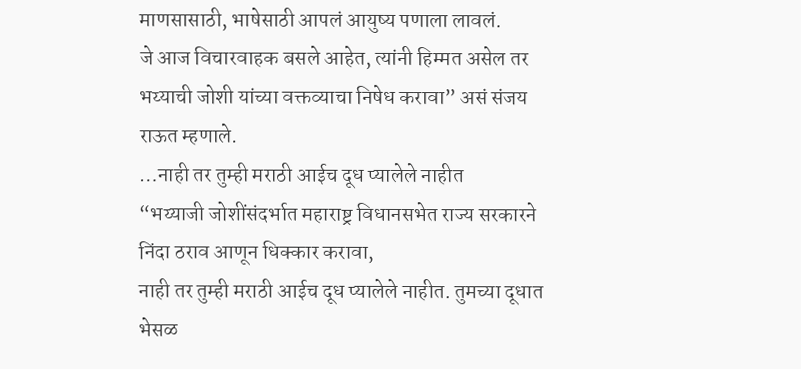माणसासाठी, भाषेसाठी आपलं आयुष्य पणाला लावलं.
जे आज विचारवाहक बसले आहेत, त्यांनी हिम्मत असेल तर भय्याची जोशी यांच्या वक्तव्याचा निषेध करावा” असं संजय राऊत म्हणाले.
…नाही तर तुम्ही मराठी आईच दूध प्यालेले नाहीत
“भय्याजी जोशींसंदर्भात महाराष्ट्र विधानसभेत राज्य सरकारने निंदा ठराव आणून धिक्कार करावा,
नाही तर तुम्ही मराठी आईच दूध प्यालेले नाहीत. तुमच्या दूधात भेसळ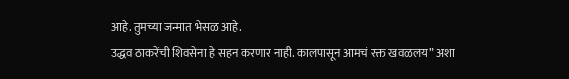आहे. तुमच्या जन्मात भेसळ आहे.
उद्धव ठाकरेंची शिवसेना हे सहन करणार नाही. कालपासून आमचं रक्त खवळलय” अशा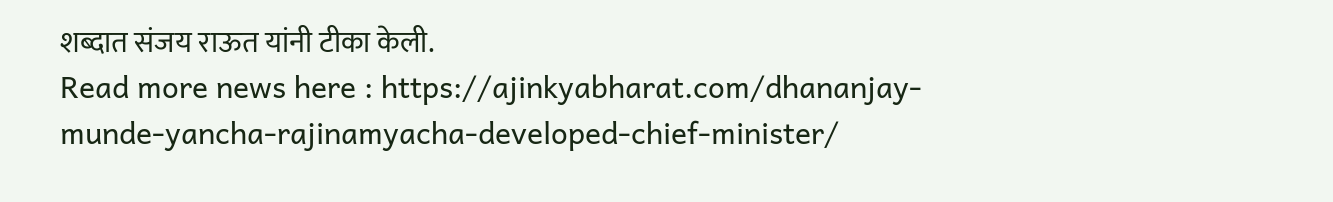शब्दात संजय राऊत यांनी टीका केली.
Read more news here : https://ajinkyabharat.com/dhananjay-munde-yancha-rajinamyacha-developed-chief-minister/